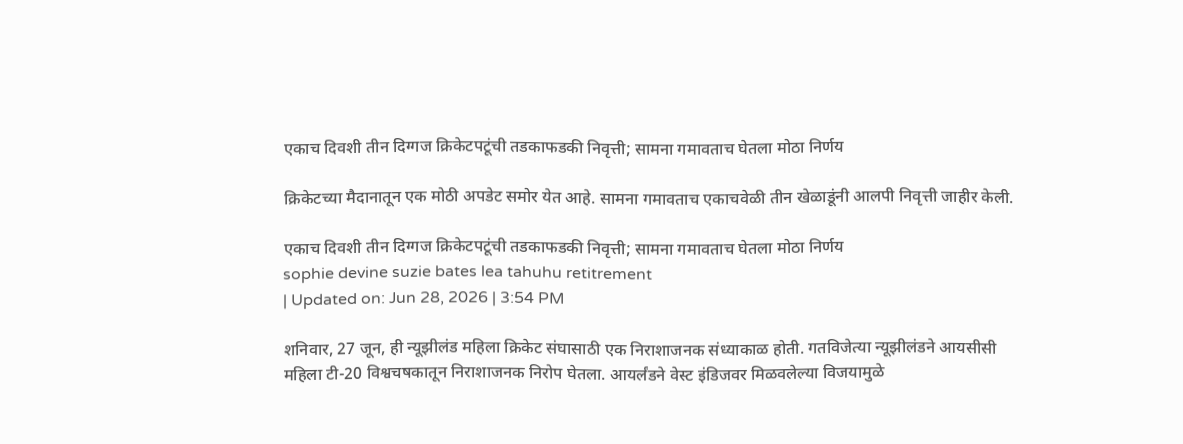एकाच दिवशी तीन दिग्गज क्रिकेटपटूंची तडकाफडकी निवृत्ती; सामना गमावताच घेतला मोठा निर्णय

क्रिकेटच्या मैदानातून एक मोठी अपडेट समोर येत आहे. सामना गमावताच एकाचवेळी तीन खेळाडूंनी आलपी निवृत्ती जाहीर केली.

एकाच दिवशी तीन दिग्गज क्रिकेटपटूंची तडकाफडकी निवृत्ती; सामना गमावताच घेतला मोठा निर्णय
sophie devine suzie bates lea tahuhu retitrement
| Updated on: Jun 28, 2026 | 3:54 PM

शनिवार, 27 जून, ही न्यूझीलंड महिला क्रिकेट संघासाठी एक निराशाजनक संध्याकाळ होती. गतविजेत्या न्यूझीलंडने आयसीसी महिला टी-20 विश्वचषकातून निराशाजनक निरोप घेतला. आयर्लंडने वेस्ट इंडिजवर मिळवलेल्या विजयामुळे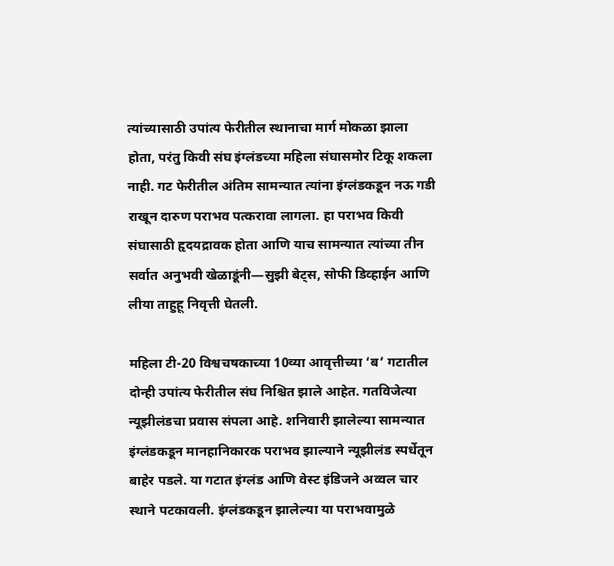त्यांच्यासाठी उपांत्य फेरीतील स्थानाचा मार्ग मोकळा झाला होता, परंतु किवी संघ इंग्लंडच्या महिला संघासमोर टिकू शकला नाही. गट फेरीतील अंतिम सामन्यात त्यांना इंग्लंडकडून नऊ गडी राखून दारुण पराभव पत्करावा लागला. हा पराभव किवी संघासाठी हृदयद्रावक होता आणि याच सामन्यात त्यांच्या तीन सर्वात अनुभवी खेळाडूंनी—सुझी बेट्स, सोफी डिव्हाईन आणि लीया ताहुहू निवृत्ती घेतली.

महिला टी-20 विश्वचषकाच्या 10व्या आवृत्तीच्या ‘ब’ गटातील दोन्ही उपांत्य फेरीतील संघ निश्चित झाले आहेत. गतविजेत्या न्यूझीलंडचा प्रवास संपला आहे. शनिवारी झालेल्या सामन्यात इंग्लंडकडून मानहानिकारक पराभव झाल्याने न्यूझीलंड स्पर्धेतून बाहेर पडले. या गटात इंग्लंड आणि वेस्ट इंडिजने अव्वल चार स्थाने पटकावली. इंग्लंडकडून झालेल्या या पराभवामुळे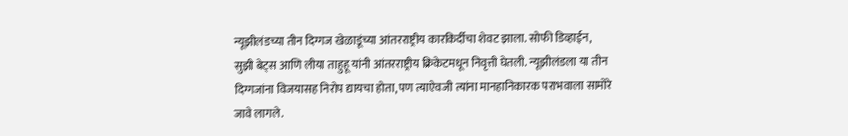न्यूझीलंडच्या तीन दिग्गज खेळाडूंच्या आंतरराष्ट्रीय कारकिर्दीचा शेवट झाला. सोफी डिव्हाईन, सुझी बेट्स आणि लीया ताहुहू यांनी आंतरराष्ट्रीय क्रिकेटमधून निवृत्ती घेतली. न्यूझीलंडला या तीन दिग्गजांना विजयासह निरोप द्यायचा होता, पण त्याऐवजी त्यांना मानहानिकारक पराभवाला सामोरे जावे लागले.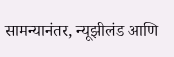सामन्यानंतर, न्यूझीलंड आणि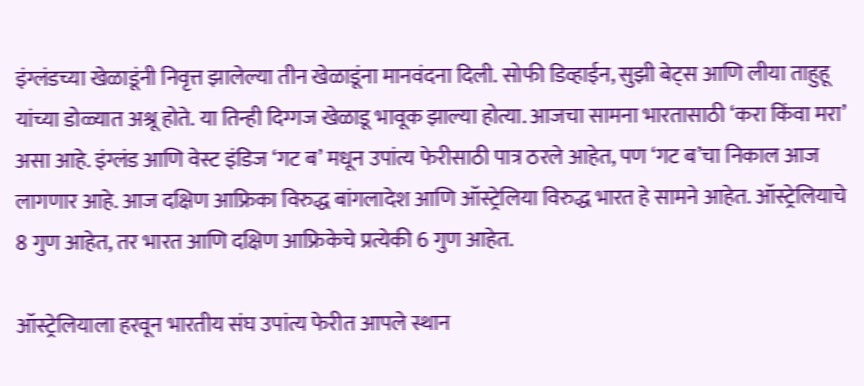इंग्लंडच्या खेळाडूंनी निवृत्त झालेल्या तीन खेळाडूंना मानवंदना दिली. सोफी डिव्हाईन, सुझी बेट्स आणि लीया ताहुहू यांच्या डोळ्यात अश्रू होते. या तिन्ही दिग्गज खेळाडू भावूक झाल्या होत्या. आजचा सामना भारतासाठी ‘करा किंवा मरा’ असा आहे. इंग्लंड आणि वेस्ट इंडिज ‘गट ब’ मधून उपांत्य फेरीसाठी पात्र ठरले आहेत, पण ‘गट ब’चा निकाल आज लागणार आहे. आज दक्षिण आफ्रिका विरुद्ध बांगलादेश आणि ऑस्ट्रेलिया विरुद्ध भारत हे सामने आहेत. ऑस्ट्रेलियाचे 8 गुण आहेत, तर भारत आणि दक्षिण आफ्रिकेचे प्रत्येकी 6 गुण आहेत.

ऑस्ट्रेलियाला हरवून भारतीय संघ उपांत्य फेरीत आपले स्थान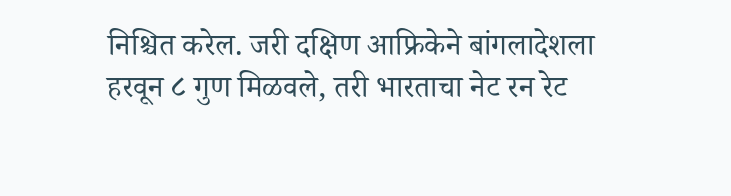निश्चित करेल. जरी दक्षिण आफ्रिकेने बांगलादेशला हरवून ८ गुण मिळवले, तरी भारताचा नेट रन रेट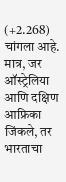(+2.268) चांगला आहे. मात्र, जर ऑस्ट्रेलिया आणि दक्षिण आफ्रिका जिंकले, तर भारताचा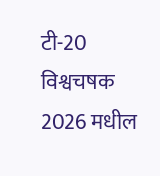टी-20 विश्वचषक 2026 मधील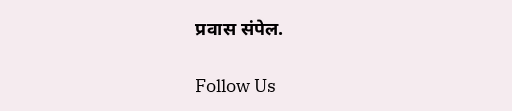प्रवास संपेल.

Follow Us